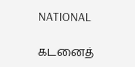NATIONAL

கடனைத்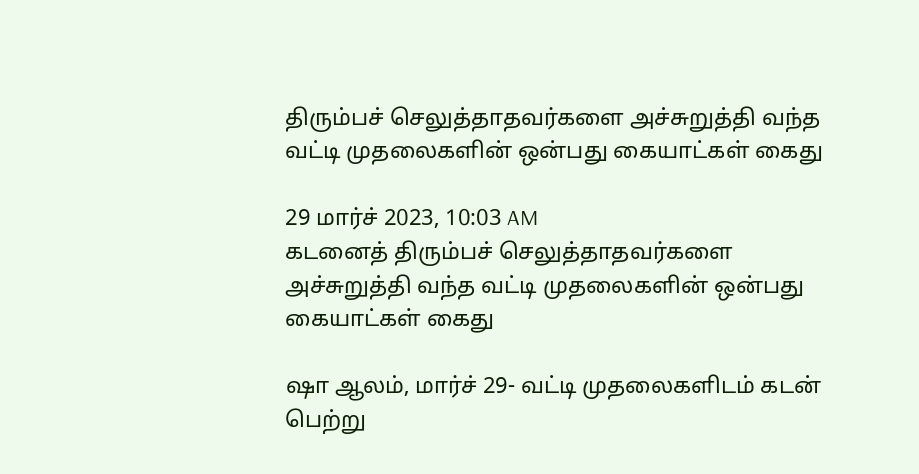திரும்பச் செலுத்தாதவர்களை அச்சுறுத்தி வந்த வட்டி முதலைகளின் ஒன்பது கையாட்கள் கைது

29 மார்ச் 2023, 10:03 AM
கடனைத் திரும்பச் செலுத்தாதவர்களை அச்சுறுத்தி வந்த வட்டி முதலைகளின் ஒன்பது கையாட்கள் கைது

ஷா ஆலம், மார்ச் 29- வட்டி முதலைகளிடம் கடன் பெற்று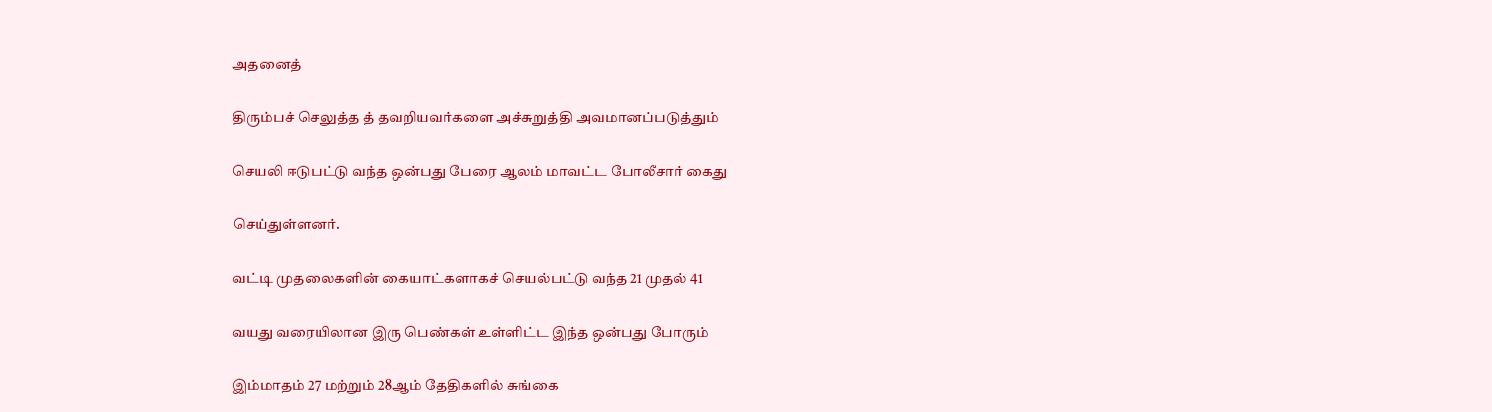அதனைத்

திரும்பச் செலுத்த த் தவறியவர்களை அச்சுறுத்தி அவமானப்படுத்தும்

செயலி ஈடுபட்டு வந்த ஒன்பது பேரை ஆலம் மாவட்ட போலீசார் கைது

செய்துள்ளனர்.

வட்டி முதலைகளின் கையாட்களாகச் செயல்பட்டு வந்த 21 முதல் 41

வயது வரையிலான இரு பெண்கள் உள்ளிட்ட இந்த ஒன்பது போரும்

இம்மாதம் 27 மற்றும் 28ஆம் தேதிகளில் சுங்கை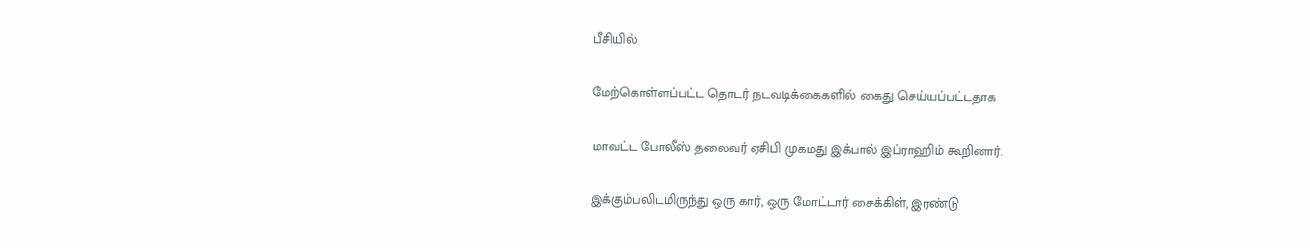பீசியில்

மேற்கொள்ளப்பட்ட தொடர் நடவடிக்கைகளில் கைது செய்யப்பட்டதாக

மாவட்ட போலீஸ் தலைவர் ஏசிபி முகமது இக்பால் இப்ராஹிம் கூறினார்.

இக்கும்பலிடமிருந்து ஒரு கார், ஒரு மோட்டார் சைக்கிள், இரண்டு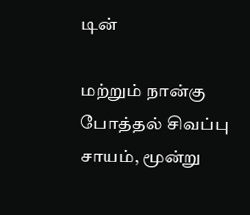டின்

மற்றும் நான்கு போத்தல் சிவப்பு சாயம், மூன்று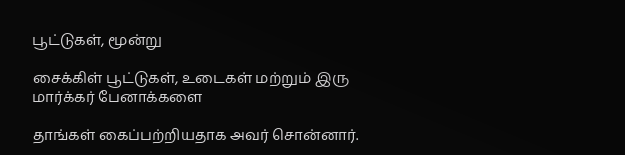பூட்டுகள், மூன்று

சைக்கிள் பூட்டுகள், உடைகள் மற்றும் இரு மார்க்கர் பேனாக்களை

தாங்கள் கைப்பற்றியதாக அவர் சொன்னார்.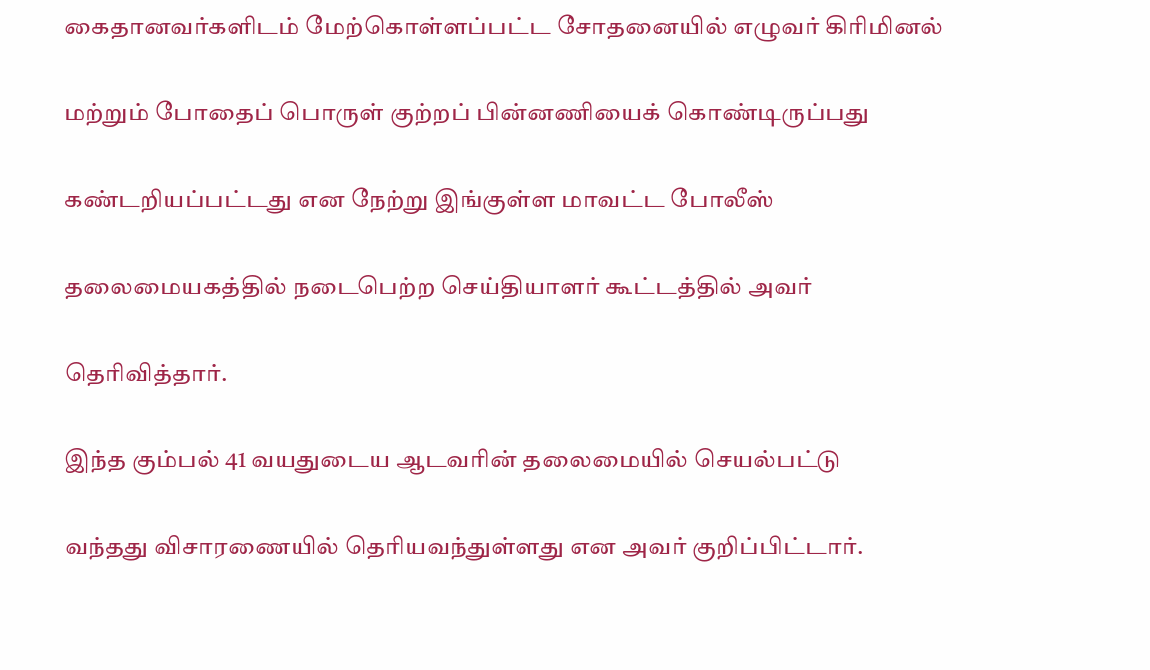கைதானவர்களிடம் மேற்கொள்ளப்பட்ட சோதனையில் எழுவர் கிரிமினல்

மற்றும் போதைப் பொருள் குற்றப் பின்னணியைக் கொண்டிருப்பது

கண்டறியப்பட்டது என நேற்று இங்குள்ள மாவட்ட போலீஸ்

தலைமையகத்தில் நடைபெற்ற செய்தியாளர் கூட்டத்தில் அவர்

தெரிவித்தார்.

இந்த கும்பல் 41 வயதுடைய ஆடவரின் தலைமையில் செயல்பட்டு

வந்தது விசாரணையில் தெரியவந்துள்ளது என அவர் குறிப்பிட்டார்.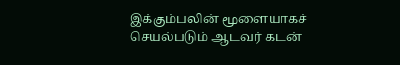இக்கும்பலின் மூளையாகச் செயல்படும் ஆடவர் கடன்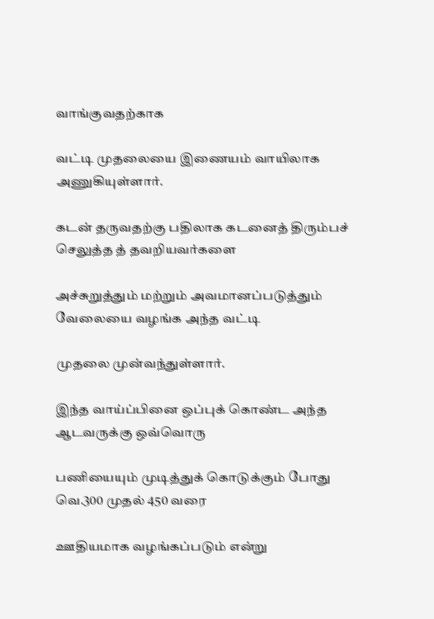வாங்குவதற்காக

வட்டி முதலையை இணையம் வாயிலாக அணுகியுள்ளார்.

கடன் தருவதற்கு பதிலாக கடனைத் திரும்பச் செலுத்த த் தவறியவர்களை

அச்சுறுத்தும் மற்றும் அவமானப்படுத்தும் வேலையை வழங்க அந்த வட்டி

முதலை முன்வந்துள்ளார்.

இந்த வாய்ப்பினை ஒப்புக் கொண்ட அந்த ஆடவருக்கு ஒவ்வொரு

பணியையும் முடித்துக் கொடுக்கும் போது வெ.300 முதல் 450 வரை

ஊதியமாக வழங்கப்படும் என்று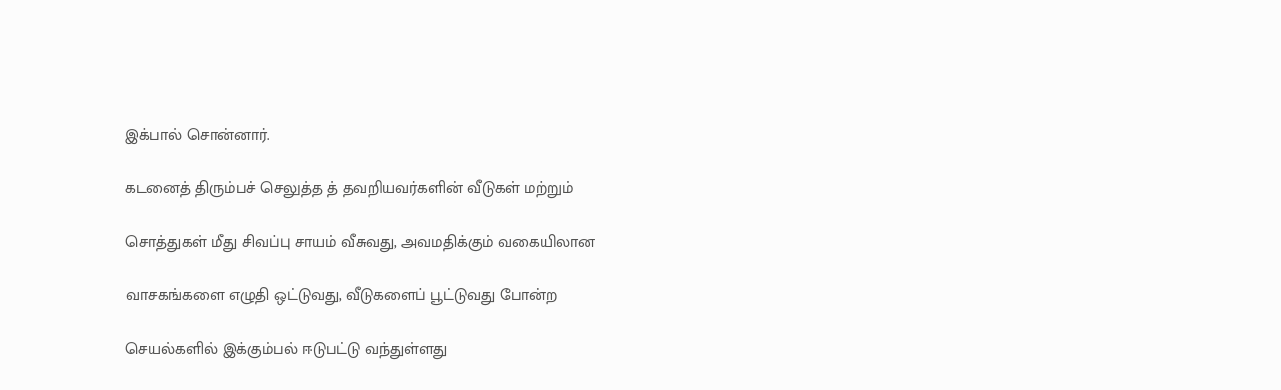இக்பால் சொன்னார்.

கடனைத் திரும்பச் செலுத்த த் தவறியவர்களின் வீடுகள் மற்றும்

சொத்துகள் மீது சிவப்பு சாயம் வீசுவது, அவமதிக்கும் வகையிலான

வாசகங்களை எழுதி ஒட்டுவது, வீடுகளைப் பூட்டுவது போன்ற

செயல்களில் இக்கும்பல் ஈடுபட்டு வந்துள்ளது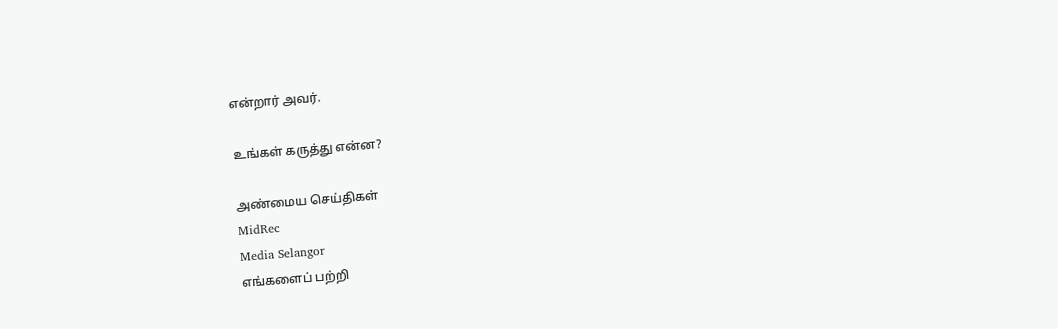என்றார் அவர்.

உங்கள் கருத்து என்ன?

அண்மைய செய்திகள்
MidRec
Media Selangor
எங்களைப் பற்றி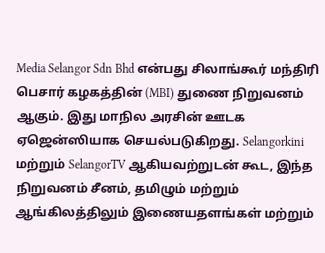Media Selangor Sdn Bhd என்பது சிலாங்கூர் மந்திரி பெசார் கழகத்தின் (MBI) துணை நிறுவனம் ஆகும். இது மாநில அரசின் ஊடக ஏஜென்ஸியாக செயல்படுகிறது. Selangorkini மற்றும் SelangorTV ஆகியவற்றுடன் கூட, இந்த நிறுவனம் சீனம், தமிழும் மற்றும் ஆங்கிலத்திலும் இணையதளங்கள் மற்றும்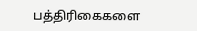பத்திரிகைகளை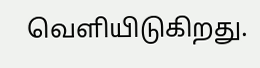வெளியிடுகிறது.